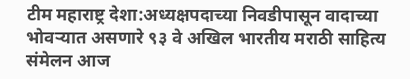टीम महाराष्ट्र देशा:अध्यक्षपदाच्या निवडीपासून वादाच्या भोवऱ्यात असणारे ९३ वे अखिल भारतीय मराठी साहित्य संमेलन आज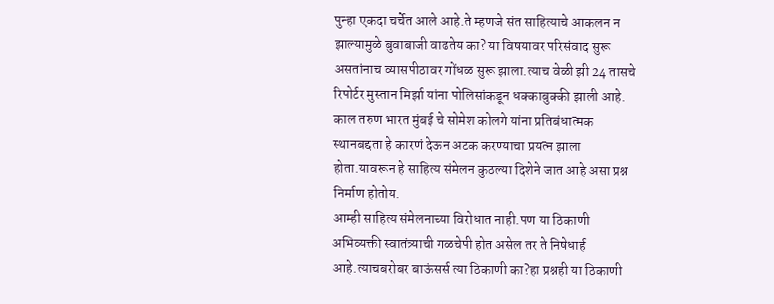पुन्हा एकदा चर्चेत आले आहे.ते म्हणजे संत साहित्याचे आकलन न झाल्यामुळे बुवाबाजी वाढतेय का? या विषयावर परिसंवाद सुरू असतांनाच व्यासपीठावर गोंधळ सुरू झाला.त्याच वेळी झी 24 तासचे रिपोर्टर मुस्तान मिर्झा यांना पोलिसांकडून धक्काबुक्की झाली आहे.
काल तरुण भारत मुंबई चे सोमेश कोलगे यांना प्रतिबंधात्मक स्थानबद्दता हे कारणं देऊन अटक करण्याचा प्रयत्न झाला होता.यावरून हे साहित्य संमेलन कुठल्या दिशेने जात आहे असा प्रश्न निर्माण होतोय.
आम्ही साहित्य संमेलनाच्या विरोधात नाही.पण या ठिकाणी अभिव्यक्ती स्वातंत्र्याची गळचेपी होत असेल तर ते निषेधार्ह आहे.त्याचबरोबर बाऊंसर्स त्या ठिकाणी का?हा प्रश्नही या ठिकाणी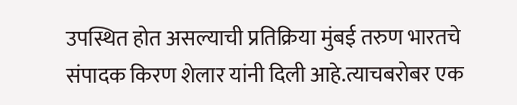उपस्थित होत असल्याची प्रतिक्रिया मुंबई तरुण भारतचे संपादक किरण शेलार यांनी दिली आहे.त्याचबरोबर एक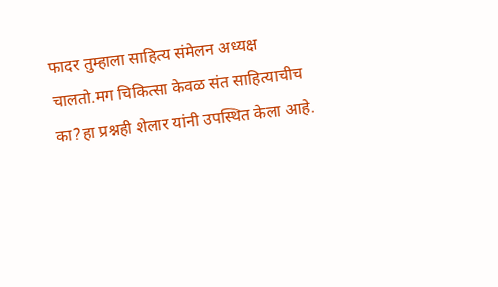फादर तुम्हाला साहित्य संमेलन अध्यक्ष चालतो.मग चिकित्सा केवळ संत साहित्याचीच का?हा प्रश्नही शेलार यांनी उपस्थित केला आहे.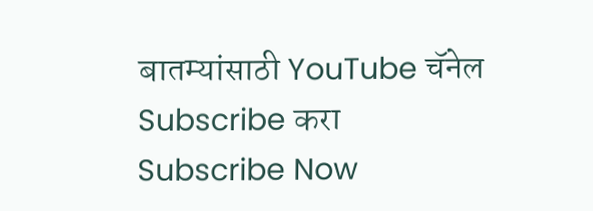बातम्यांसाठी YouTube चॅनेल Subscribe करा
Subscribe Now